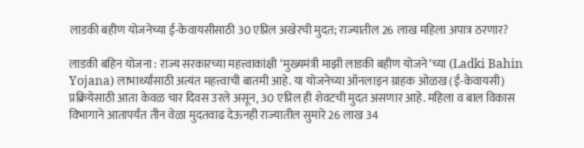लाडकी बहीण योजनेच्या ई-केवायसीसाठी 30 एप्रिल अखेरची मुदत; राज्यातील 26 लाख महिला अपात्र ठरणार?

लाडकी बहिन योजना : राज्य सरकारच्या महत्त्वाकांक्षी ‘मुख्यमंत्री माझी लाडकी बहीण योजने’च्या (Ladki Bahin Yojana) लाभार्थ्यांसाठी अत्यंत महत्त्वाची बातमी आहे. या योजनेच्या ऑनलाइन ग्राहक ओळख (ई-केवायसी) प्रक्रियेसाठी आता केवळ चार दिवस उरले असून, 30 एप्रिल ही शेवटची मुदत असणार आहे. महिला व बाल विकास विभागाने आतापर्यंत तीन वेळा मुदतवाढ देऊनही राज्यातील सुमारे 26 लाख 34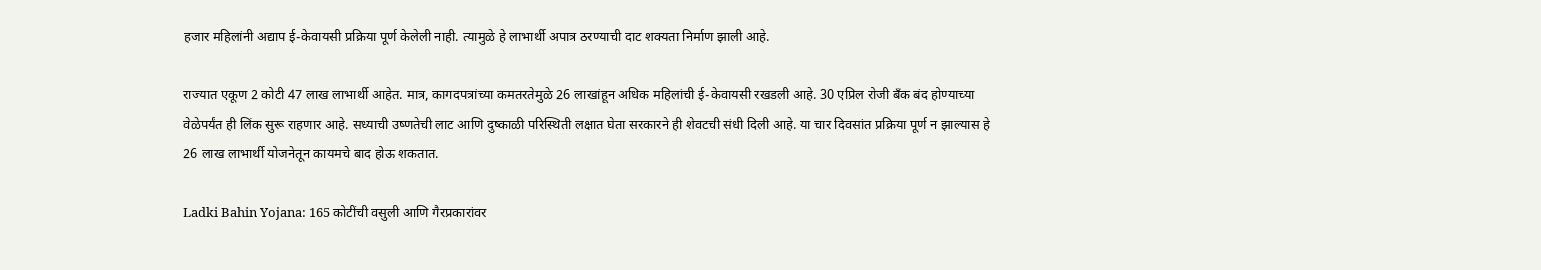हजार महिलांनी अद्याप ई-केवायसी प्रक्रिया पूर्ण केलेली नाही. त्यामुळे हे लाभार्थी अपात्र ठरण्याची दाट शक्यता निर्माण झाली आहे.

राज्यात एकूण 2 कोटी 47 लाख लाभार्थी आहेत. मात्र, कागदपत्रांच्या कमतरतेमुळे 26 लाखांहून अधिक महिलांची ई-केवायसी रखडली आहे. 30 एप्रिल रोजी बँक बंद होण्याच्या वेळेपर्यंत ही लिंक सुरू राहणार आहे. सध्याची उष्णतेची लाट आणि दुष्काळी परिस्थिती लक्षात घेता सरकारने ही शेवटची संधी दिली आहे. या चार दिवसांत प्रक्रिया पूर्ण न झाल्यास हे 26 लाख लाभार्थी योजनेतून कायमचे बाद होऊ शकतात.

Ladki Bahin Yojana: 165 कोटींची वसुली आणि गैरप्रकारांवर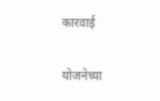कारवाई

योजनेच्या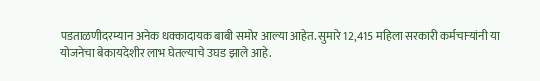पडताळणीदरम्यान अनेक धक्कादायक बाबी समोर आल्या आहेत. सुमारे 12,415 महिला सरकारी कर्मचाऱ्यांनी या योजनेचा बेकायदेशीर लाभ घेतल्याचे उघड झाले आहे.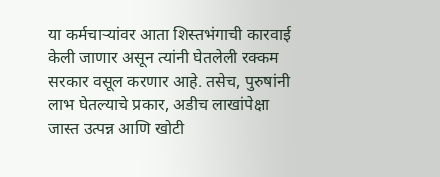या कर्मचाऱ्यांवर आता शिस्तभंगाची कारवाई केली जाणार असून त्यांनी घेतलेली रक्कम सरकार वसूल करणार आहे. तसेच, पुरुषांनी लाभ घेतल्याचे प्रकार, अडीच लाखांपेक्षा जास्त उत्पन्न आणि खोटी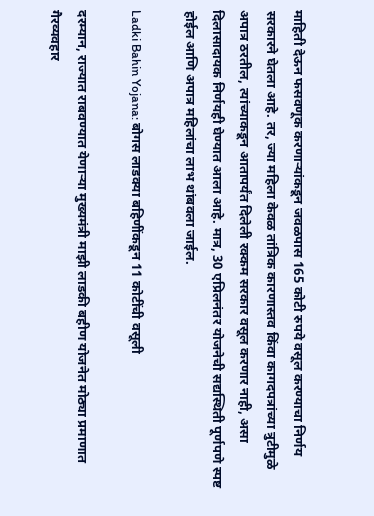माहिती देऊन फसवणूक करणाऱ्यांकडून जवळपास 165 कोटी रुपये वसूल करण्याचा निर्णय सरकारने घेतला आहे. तर, ज्या महिला केवळ तांत्रिक कारणास्तव किंवा कागदपत्रांच्या त्रुटीमुळे अपात्र ठरतील, त्यांच्याकडून आतापर्यंत दिलेली रक्कम सरकार वसूल करणार नाही, असा दिलासादायक निर्णयही घेण्यात आला आहे. मात्र, 30 एप्रिलनंतर योजनेची सद्यस्थिती पूर्णपणे स्पष्ट होईल आणि अपात्र महिलांचा लाभ थांबवला जाईल.

Ladki Bahin Yojana: बोगस लाडक्या बहिणींकडून 11 कोटींची वसूली

दरम्यान, राज्यात राबवण्यात येणाऱ्या मुख्यमंत्री माझी लाडकी बहीण योजनेत मोठ्या प्रमाणात गैरव्यवहार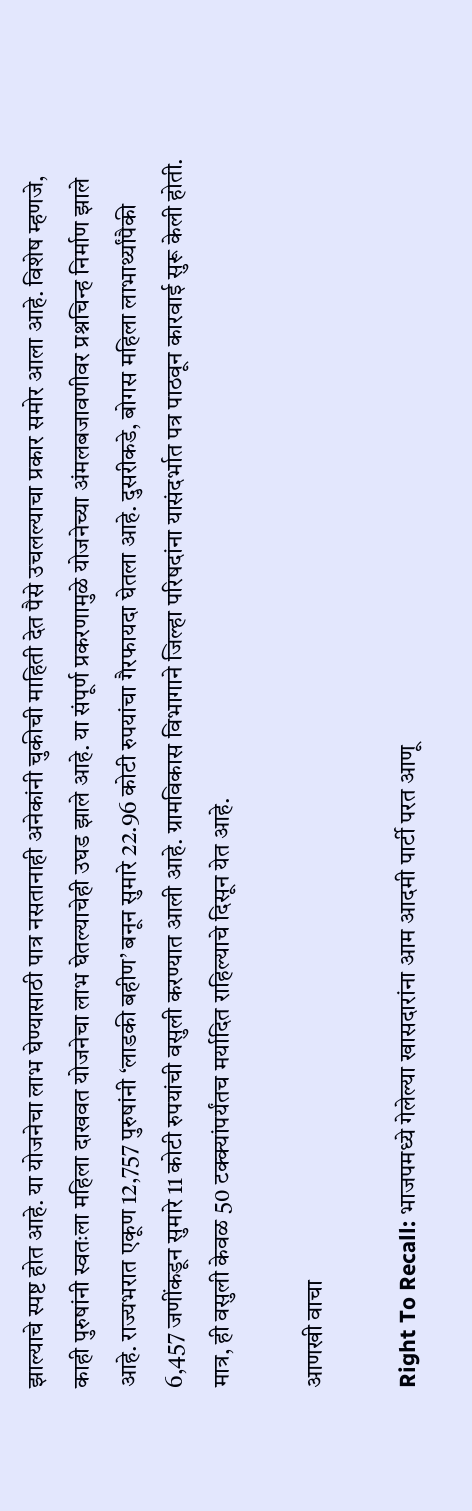झाल्याचे स्पष्ट होत आहे. या योजनेचा लाभ घेण्यासाठी पात्र नसतानाही अनेकांनी चुकीची माहिती देत पैसे उचलल्याचा प्रकार समोर आला आहे. विशेष म्हणजे, काही पुरुषांनी स्वतःला महिला दाखवत योजनेचा लाभ घेतल्याचेही उघड झाले आहे. या संपूर्ण प्रकरणामुळे योजनेच्या अंमलबजावणीवर प्रश्नचिन्ह निर्माण झाले आहे. राज्यभरात एकूण 12,757 पुरुषांनी ‘लाडकी बहीण’ बनून सुमारे 22.96 कोटी रुपयांचा गैरफायदा घेतला आहे. दुसरीकडे, बोगस महिला लाभार्थ्यांपैकी 6,457 जणींकडून सुमारे 11 कोटी रुपयांची वसुली करण्यात आली आहे. ग्रामविकास विभागाने जिल्हा परिषदांना यासंदर्भात पत्र पाठवून कारवाई सुरू केली होती. मात्र, ही वसुली केवळ 50 टक्क्यांपर्यंतच मर्यादित राहिल्याचे दिसून येत आहे.

आणखी वाचा

Right To Recall: भाजपमध्ये गेलेल्या खासदारांना आम आदमी पार्टी परत आणू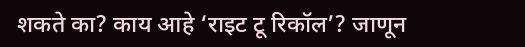शकते का? काय आहे ‘राइट टू रिकॉल’? जाणून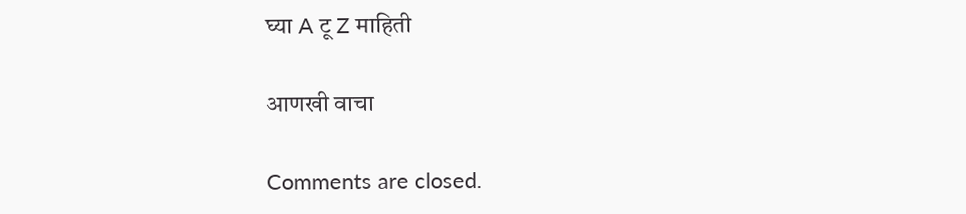घ्या A टू Z माहिती

आणखी वाचा

Comments are closed.